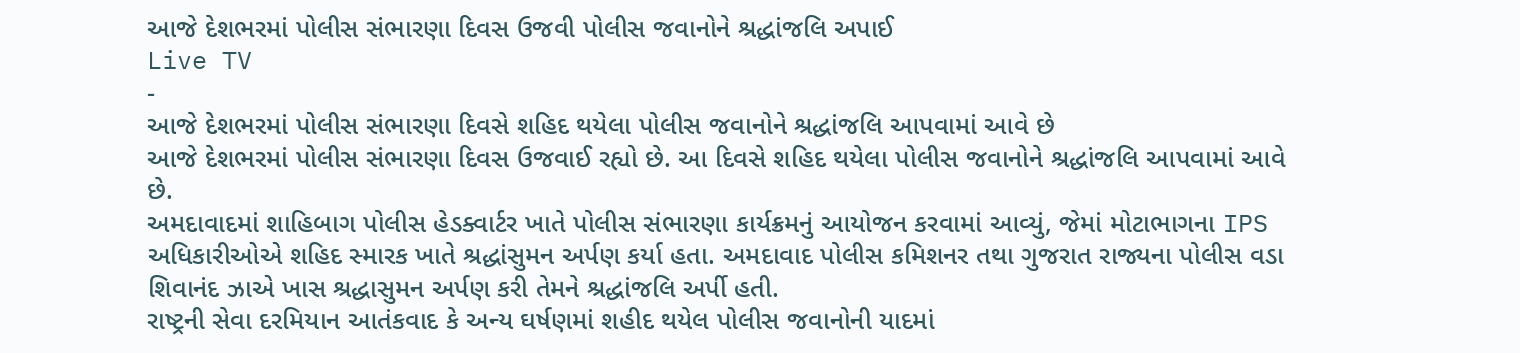આજે દેશભરમાં પોલીસ સંભારણા દિવસ ઉજવી પોલીસ જવાનોને શ્રદ્ધાંજલિ અપાઈ
Live TV
-
આજે દેશભરમાં પોલીસ સંભારણા દિવસે શહિદ થયેલા પોલીસ જવાનોને શ્રદ્ધાંજલિ આપવામાં આવે છે
આજે દેશભરમાં પોલીસ સંભારણા દિવસ ઉજવાઈ રહ્યો છે. આ દિવસે શહિદ થયેલા પોલીસ જવાનોને શ્રદ્ધાંજલિ આપવામાં આવે છે.
અમદાવાદમાં શાહિબાગ પોલીસ હેડક્વાર્ટર ખાતે પોલીસ સંભારણા કાર્યક્રમનું આયોજન કરવામાં આવ્યું, જેમાં મોટાભાગના IPS અધિકારીઓએ શહિદ સ્મારક ખાતે શ્રદ્ધાંસુમન અર્પણ કર્યા હતા. અમદાવાદ પોલીસ કમિશનર તથા ગુજરાત રાજ્યના પોલીસ વડા શિવાનંદ ઝાએ ખાસ શ્રદ્ધાસુમન અર્પણ કરી તેમને શ્રદ્ધાંજલિ અર્પી હતી.
રાષ્ટ્રની સેવા દરમિયાન આતંકવાદ કે અન્ય ઘર્ષણમાં શહીદ થયેલ પોલીસ જવાનોની યાદમાં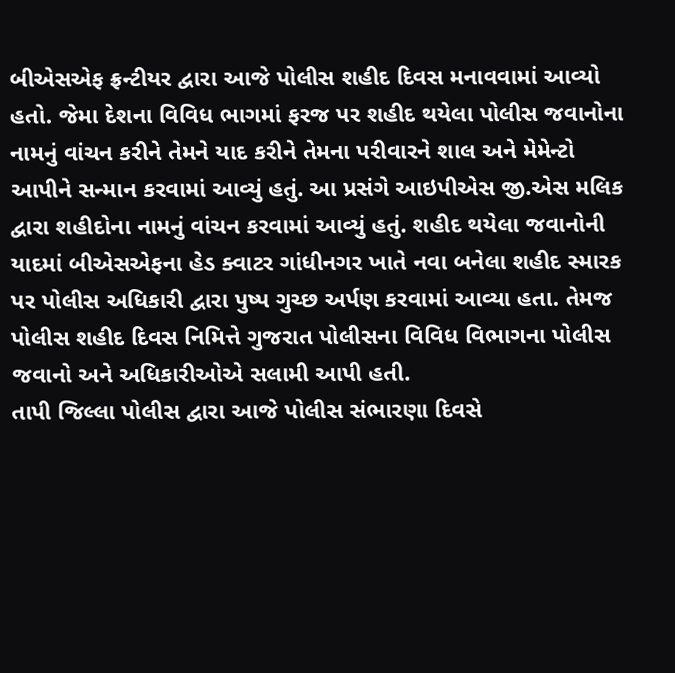બીએસએફ ફ્રન્ટીયર દ્વારા આજે પોલીસ શહીદ દિવસ મનાવવામાં આવ્યો હતો. જેમા દેશના વિવિધ ભાગમાં ફરજ પર શહીદ થયેલા પોલીસ જવાનોના નામનું વાંચન કરીને તેમને યાદ કરીને તેમના પરીવારને શાલ અને મેમેન્ટો આપીને સન્માન કરવામાં આવ્યું હતું. આ પ્રસંગે આઇપીએસ જી.એસ મલિક દ્વારા શહીદોના નામનું વાંચન કરવામાં આવ્યું હતું. શહીદ થયેલા જવાનોની યાદમાં બીએસએફના હેડ ક્વાટર ગાંધીનગર ખાતે નવા બનેલા શહીદ સ્મારક પર પોલીસ અધિકારી દ્વારા પુષ્પ ગુચ્છ અર્પણ કરવામાં આવ્યા હતા. તેમજ પોલીસ શહીદ દિવસ નિમિત્તે ગુજરાત પોલીસના વિવિધ વિભાગના પોલીસ જવાનો અને અધિકારીઓએ સલામી આપી હતી.
તાપી જિલ્લા પોલીસ દ્વારા આજે પોલીસ સંભારણા દિવસે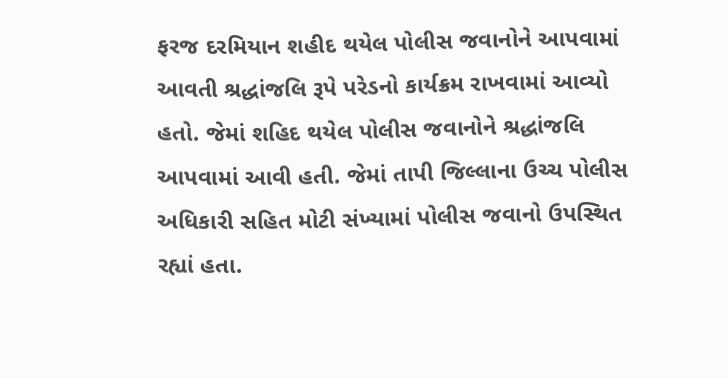ફરજ દરમિયાન શહીદ થયેલ પોલીસ જવાનોને આપવામાં આવતી શ્રદ્ધાંજલિ રૂપે પરેડનો કાર્યક્રમ રાખવામાં આવ્યો હતો. જેમાં શહિદ થયેલ પોલીસ જવાનોને શ્રદ્ધાંજલિ આપવામાં આવી હતી. જેમાં તાપી જિલ્લાના ઉચ્ચ પોલીસ અધિકારી સહિત મોટી સંખ્યામાં પોલીસ જવાનો ઉપસ્થિત રહ્યાં હતા.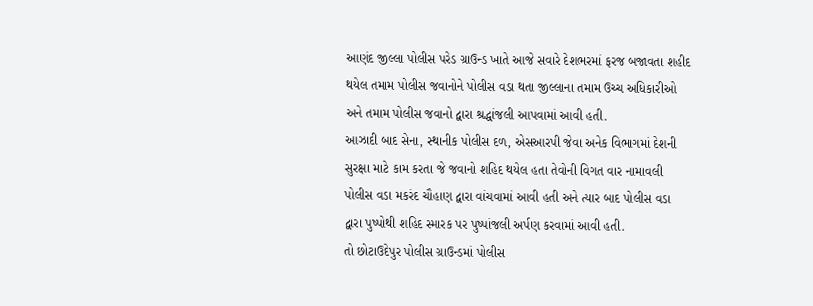આણંદ જીલ્લા પોલીસ પરેડ ગ્રાઉન્ડ ખાતે આજે સવારે દેશભરમાં ફરજ બજાવતા શહીદ થયેલ તમામ પોલીસ જવાનોને પોલીસ વડા થતા જીલ્લાના તમામ ઉચ્ચ અધિકારીઓ અને તમામ પોલીસ જવાનો દ્વારા શ્રદ્ધાંજલી આપવામાં આવી હતી.
આઝાદી બાદ સેના, સ્થાનીક પોલીસ દળ, એસઆરપી જેવા અનેક વિભાગમાં દેશની સુરક્ષા માટે કામ કરતા જે જવાનો શહિદ થયેલ હતા તેવોની વિગત વાર નામાવલી પોલીસ વડા મકરંદ ચૌહાણ દ્વારા વાંચવામાં આવી હતી અને ત્યાર બાદ પોલીસ વડા દ્વારા પુષ્પોથી શહિદ સ્મારક પર પુષ્પાંજલી અર્પણ કરવામાં આવી હતી.
તો છોટાઉદેપુર પોલીસ ગ્રાઉન્ડમાં પોલીસ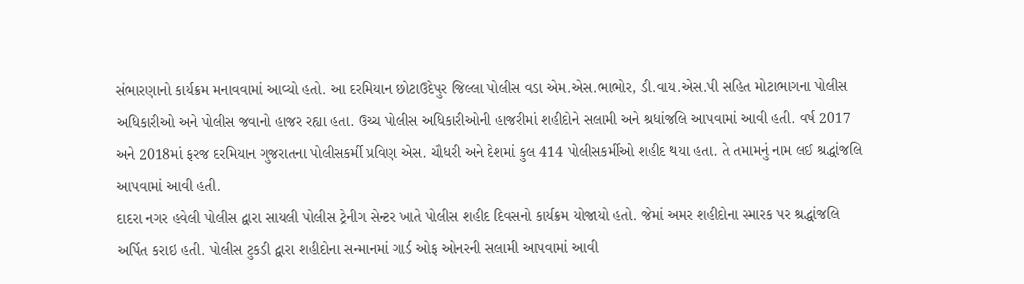સંભારણાનો કાર્યક્રમ મનાવવામાં આવ્યો હતો. આ દરમિયાન છોટાઉદેપુર જિલ્લા પોલીસ વડા એમ.એસ.ભાભોર, ડી.વાય.એસ.પી સહિત મોટાભાગના પોલીસ અધિકારીઓ અને પોલીસ જવાનો હાજર રહ્યા હતા. ઉચ્ચ પોલીસ અધિકારીઓની હાજરીમાં શહીદોને સલામી અને શ્રધાંજલિ આપવામાં આવી હતી. વર્ષ 2017 અને 2018માં ફરજ દરમિયાન ગુજરાતના પોલીસકર્મી પ્રવિણ એસ. ચૌધરી અને દેશમાં કુલ 414 પોલીસકર્મીઓ શહીદ થયા હતા. તે તમામનું નામ લઈ શ્રદ્ધાંજલિ આપવામાં આવી હતી.
દાદરા નગર હવેલી પોલીસ દ્વારા સાયલી પોલીસ ટ્રેનીગ સેન્ટર ખાતે પોલીસ શહીદ દિવસનો કાર્યક્રમ યોજાયો હતો. જેમાં અમર શહીદોના સ્મારક પર શ્રદ્ધાંજલિ અર્પિત કરાઇ હતી. પોલીસ ટુકડી દ્વારા શહીદોના સન્માનમાં ગાર્ડ ઓફ ઓનરની સલામી આપવામાં આવી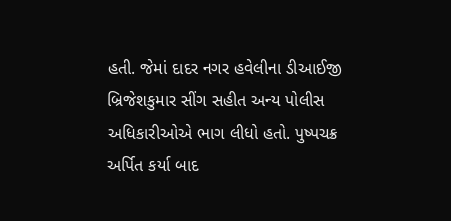હતી. જેમાં દાદર નગર હવેલીના ડીઆઈજી બ્રિજેશકુમાર સીંગ સહીત અન્ય પોલીસ અધિકારીઓએ ભાગ લીધો હતો. પુષ્પચક્ર અર્પિત કર્યા બાદ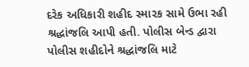દરેક અધિકારી શહીદ સ્મારક સામે ઉભા રહી શ્રદ્ધાંજલિ આપી હતી. પોલીસ બેન્ડ દ્વારા પોલીસ શહીદોને શ્રદ્ધાંજલિ માટે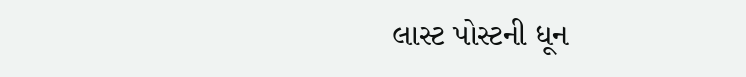લાસ્ટ પોસ્ટની ધૂન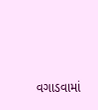વગાડવામાં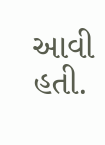આવી હતી.